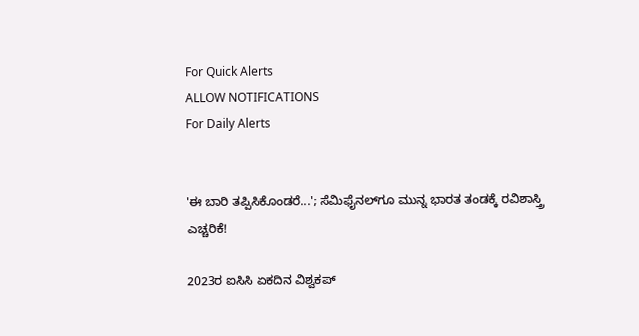For Quick Alerts
ALLOW NOTIFICATIONS
For Daily Alerts


'ಈ ಬಾರಿ ತಪ್ಪಿಸಿಕೊಂಡರೆ...'; ಸೆಮಿಫೈನಲ್‌ಗೂ ಮುನ್ನ ಭಾರತ ತಂಡಕ್ಕೆ ರವಿಶಾಸ್ತ್ರಿ ಎಚ್ಚರಿಕೆ!

2023ರ ಐಸಿಸಿ ಏಕದಿನ ವಿಶ್ವಕಪ್‌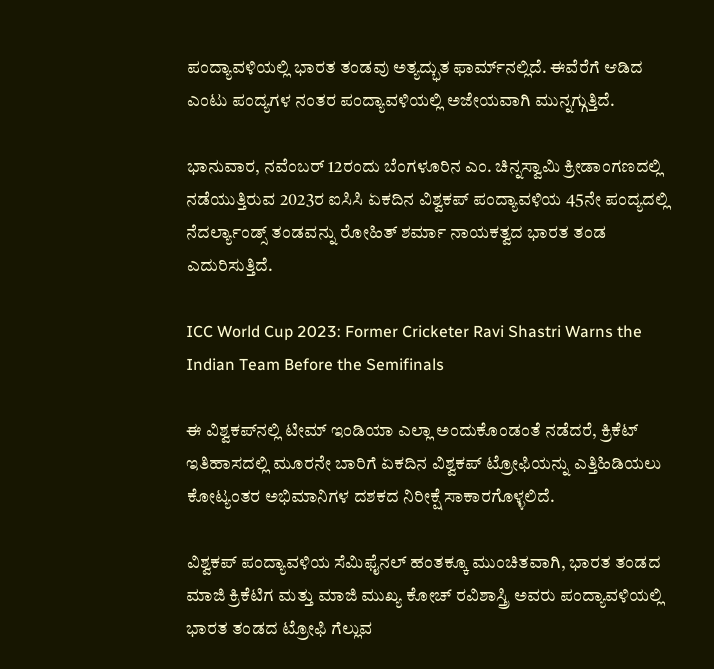ಪಂದ್ಯಾವಳಿಯಲ್ಲಿ ಭಾರತ ತಂಡವು ಅತ್ಯದ್ಭುತ ಫಾರ್ಮ್‌ನಲ್ಲಿದೆ. ಈವೆರೆಗೆ ಆಡಿದ ಎಂಟು ಪಂದ್ಯಗಳ ನಂತರ ಪಂದ್ಯಾವಳಿಯಲ್ಲಿ ಅಜೇಯವಾಗಿ ಮುನ್ನಗ್ಗುತ್ತಿದೆ.

ಭಾನುವಾರ, ನವೆಂಬರ್ 12ರಂದು ಬೆಂಗಳೂರಿನ ಎಂ. ಚಿನ್ನಸ್ವಾಮಿ ಕ್ರೀಡಾಂಗಣದಲ್ಲಿ ನಡೆಯುತ್ತಿರುವ 2023ರ ಐಸಿಸಿ ಏಕದಿನ ವಿಶ್ವಕಪ್ ಪಂದ್ಯಾವಳಿಯ 45ನೇ ಪಂದ್ಯದಲ್ಲಿ ನೆದರ್ಲ್ಯಾಂಡ್ಸ್ ತಂಡವನ್ನು ರೋಹಿತ್ ಶರ್ಮಾ ನಾಯಕತ್ವದ ಭಾರತ ತಂಡ ಎದುರಿಸುತ್ತಿದೆ.

ICC World Cup 2023: Former Cricketer Ravi Shastri Warns the Indian Team Before the Semifinals

ಈ ವಿಶ್ವಕಪ್‌ನಲ್ಲಿ ಟೀಮ್ ಇಂಡಿಯಾ ಎಲ್ಲಾ ಅಂದುಕೊಂಡಂತೆ ನಡೆದರೆ, ಕ್ರಿಕೆಟ್ ಇತಿಹಾಸದಲ್ಲಿ ಮೂರನೇ ಬಾರಿಗೆ ಏಕದಿನ ವಿಶ್ವಕಪ್ ಟ್ರೋಫಿಯನ್ನು ಎತ್ತಿಹಿಡಿಯಲು ಕೋಟ್ಯಂತರ ಅಭಿಮಾನಿಗಳ ದಶಕದ ನಿರೀಕ್ಷೆ ಸಾಕಾರಗೊಳ್ಳಲಿದೆ.

ವಿಶ್ವಕಪ್ ಪಂದ್ಯಾವಳಿಯ ಸೆಮಿಫೈನಲ್ ಹಂತಕ್ಕೂ ಮುಂಚಿತವಾಗಿ, ಭಾರತ ತಂಡದ ಮಾಜಿ ಕ್ರಿಕೆಟಿಗ ಮತ್ತು ಮಾಜಿ ಮುಖ್ಯ ಕೋಚ್ ರವಿಶಾಸ್ತ್ರಿ ಅವರು ಪಂದ್ಯಾವಳಿಯಲ್ಲಿ ಭಾರತ ತಂಡದ ಟ್ರೋಫಿ ಗೆಲ್ಲುವ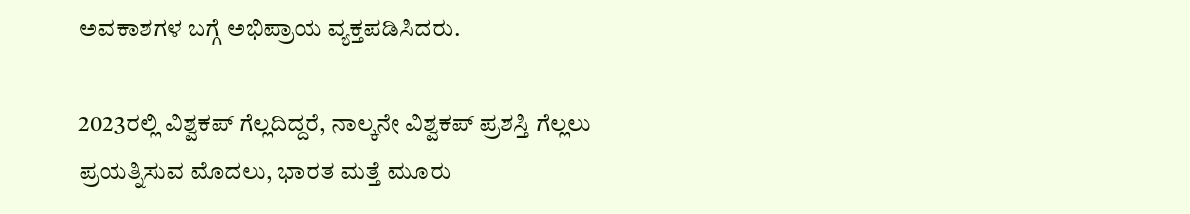ಅವಕಾಶಗಳ ಬಗ್ಗೆ ಅಭಿಪ್ರಾಯ ವ್ಯಕ್ತಪಡಿಸಿದರು.

2023ರಲ್ಲಿ ವಿಶ್ವಕಪ್ ಗೆಲ್ಲದಿದ್ದರೆ, ನಾಲ್ಕನೇ ವಿಶ್ವಕಪ್‌ ಪ್ರಶಸ್ತಿ ಗೆಲ್ಲಲು ಪ್ರಯತ್ನಿಸುವ ಮೊದಲು, ಭಾರತ ಮತ್ತೆ ಮೂರು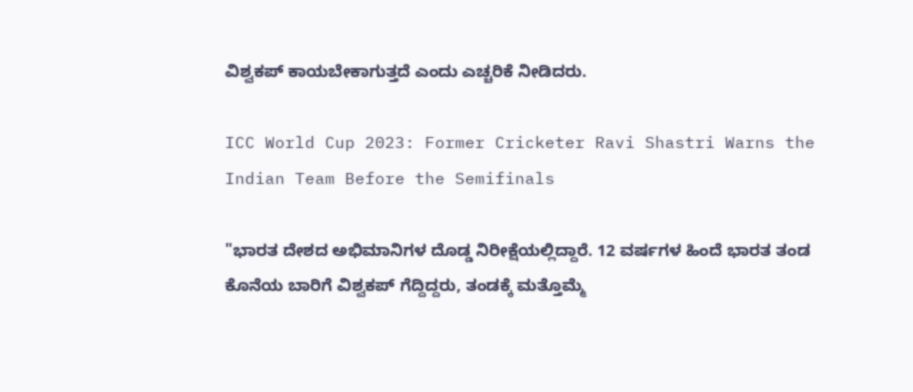ವಿಶ್ವಕಪ್ ಕಾಯಬೇಕಾಗುತ್ತದೆ ಎಂದು ಎಚ್ಚರಿಕೆ ನೀಡಿದರು.

ICC World Cup 2023: Former Cricketer Ravi Shastri Warns the Indian Team Before the Semifinals

"ಭಾರತ ದೇಶದ ಅಭಿಮಾನಿಗಳ ದೊಡ್ಡ ನಿರೀಕ್ಷೆಯಲ್ಲಿದ್ದಾರೆ. 12 ವರ್ಷಗಳ ಹಿಂದೆ ಭಾರತ ತಂಡ ಕೊನೆಯ ಬಾರಿಗೆ ವಿಶ್ವಕಪ್ ಗೆದ್ದಿದ್ದರು, ತಂಡಕ್ಕೆ ಮತ್ತೊಮ್ಮೆ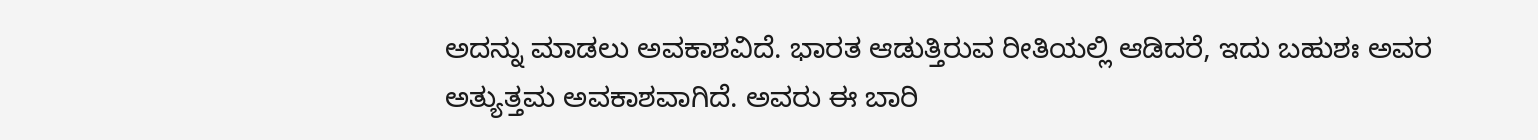ಅದನ್ನು ಮಾಡಲು ಅವಕಾಶವಿದೆ. ಭಾರತ ಆಡುತ್ತಿರುವ ರೀತಿಯಲ್ಲಿ ಆಡಿದರೆ, ಇದು ಬಹುಶಃ ಅವರ ಅತ್ಯುತ್ತಮ ಅವಕಾಶವಾಗಿದೆ. ಅವರು ಈ ಬಾರಿ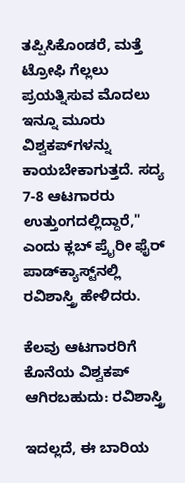ತಪ್ಪಿಸಿಕೊಂಡರೆ, ಮತ್ತೆ ಟ್ರೋಫಿ ಗೆಲ್ಲಲು ಪ್ರಯತ್ನಿಸುವ ಮೊದಲು ಇನ್ನೂ ಮೂರು ವಿಶ್ವಕಪ್‌ಗಳನ್ನು ಕಾಯಬೇಕಾಗುತ್ತದೆ. ಸದ್ಯ 7-8 ಆಟಗಾರರು ಉತ್ತುಂಗದಲ್ಲಿದ್ದಾರೆ," ಎಂದು ಕ್ಲಬ್ ಪ್ರೈರೀ ಫೈರ್ ಪಾಡ್‌ಕ್ಯಾಸ್ಟ್‌ನಲ್ಲಿ ರವಿಶಾಸ್ತ್ರಿ ಹೇಳಿದರು.

ಕೆಲವು ಆಟಗಾರರಿಗೆ ಕೊನೆಯ ವಿಶ್ವಕಪ್ ಆಗಿರಬಹುದು: ರವಿಶಾಸ್ತ್ರಿ

ಇದಲ್ಲದೆ, ಈ ಬಾರಿಯ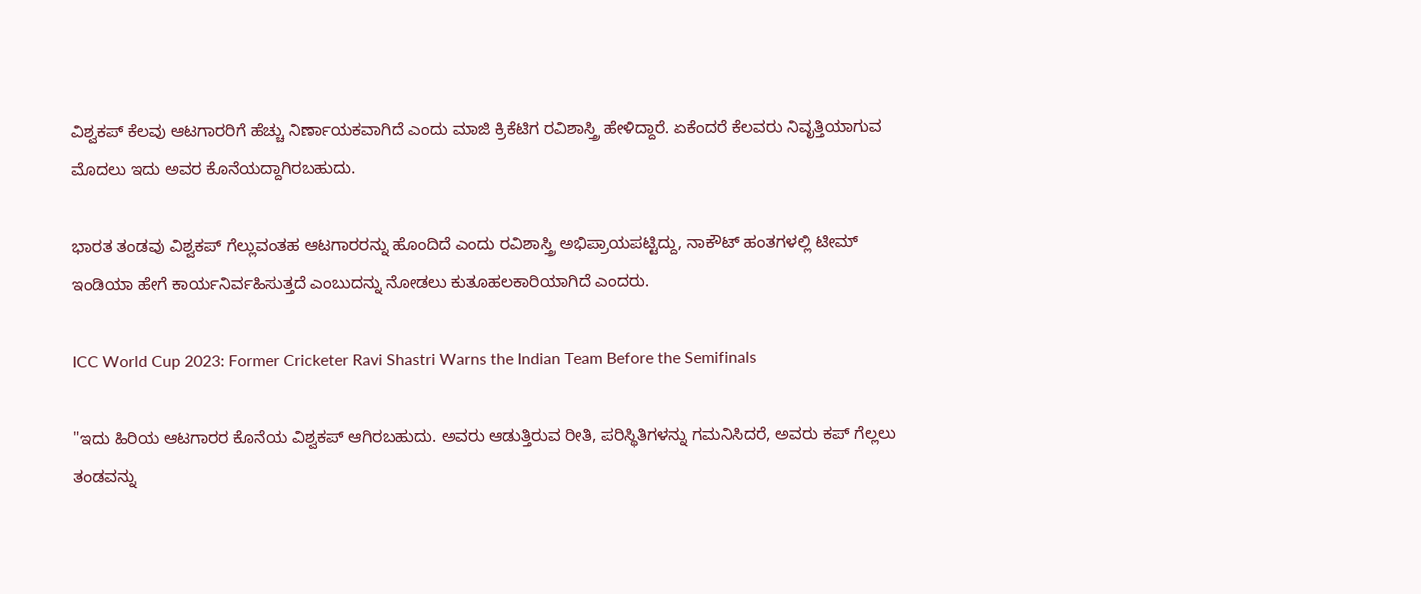ವಿಶ್ವಕಪ್ ಕೆಲವು ಆಟಗಾರರಿಗೆ ಹೆಚ್ಚು ನಿರ್ಣಾಯಕವಾಗಿದೆ ಎಂದು ಮಾಜಿ ಕ್ರಿಕೆಟಿಗ ರವಿಶಾಸ್ತ್ರಿ ಹೇಳಿದ್ದಾರೆ. ಏಕೆಂದರೆ ಕೆಲವರು ನಿವೃತ್ತಿಯಾಗುವ ಮೊದಲು ಇದು ಅವರ ಕೊನೆಯದ್ದಾಗಿರಬಹುದು.

ಭಾರತ ತಂಡವು ವಿಶ್ವಕಪ್ ಗೆಲ್ಲುವಂತಹ ಆಟಗಾರರನ್ನು ಹೊಂದಿದೆ ಎಂದು ರವಿಶಾಸ್ತ್ರಿ ಅಭಿಪ್ರಾಯಪಟ್ಟಿದ್ದು, ನಾಕೌಟ್ ಹಂತಗಳಲ್ಲಿ ಟೀಮ್ ಇಂಡಿಯಾ ಹೇಗೆ ಕಾರ್ಯನಿರ್ವಹಿಸುತ್ತದೆ ಎಂಬುದನ್ನು ನೋಡಲು ಕುತೂಹಲಕಾರಿಯಾಗಿದೆ ಎಂದರು.

ICC World Cup 2023: Former Cricketer Ravi Shastri Warns the Indian Team Before the Semifinals

"ಇದು ಹಿರಿಯ ಆಟಗಾರರ ಕೊನೆಯ ವಿಶ್ವಕಪ್ ಆಗಿರಬಹುದು. ಅವರು ಆಡುತ್ತಿರುವ ರೀತಿ, ಪರಿಸ್ಥಿತಿಗಳನ್ನು ಗಮನಿಸಿದರೆ, ಅವರು ಕಪ್ ಗೆಲ್ಲಲು ತಂಡವನ್ನು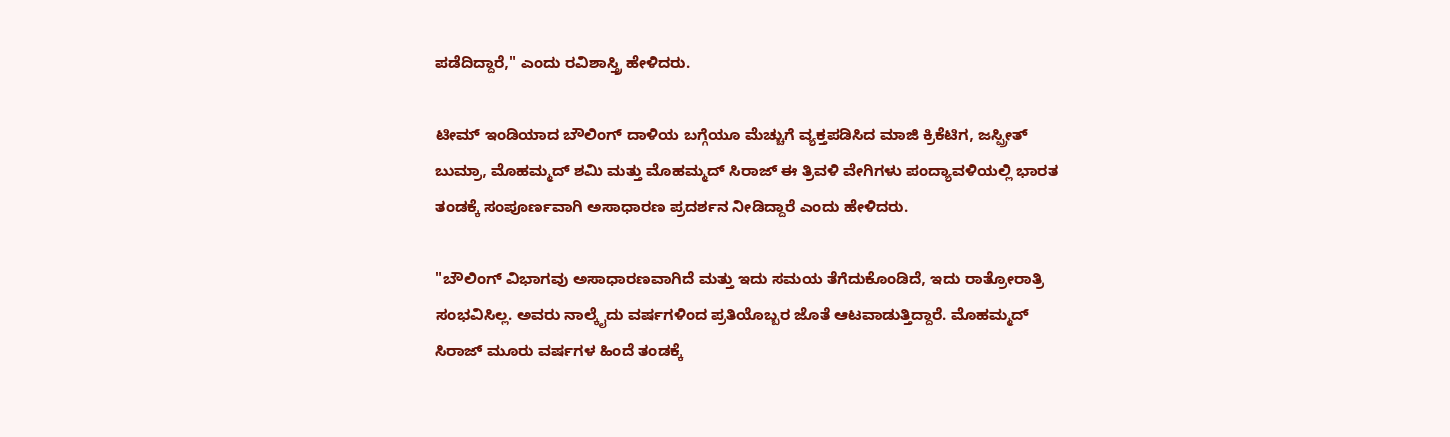ಪಡೆದಿದ್ದಾರೆ," ಎಂದು ರವಿಶಾಸ್ತ್ರಿ ಹೇಳಿದರು.

ಟೀಮ್ ಇಂಡಿಯಾದ ಬೌಲಿಂಗ್ ದಾಳಿಯ ಬಗ್ಗೆಯೂ ಮೆಚ್ಚುಗೆ ವ್ಯಕ್ತಪಡಿಸಿದ ಮಾಜಿ ಕ್ರಿಕೆಟಿಗ, ಜಸ್ಪ್ರೀತ್ ಬುಮ್ರಾ, ಮೊಹಮ್ಮದ್ ಶಮಿ ಮತ್ತು ಮೊಹಮ್ಮದ್ ಸಿರಾಜ್ ಈ ತ್ರಿವಳಿ ವೇಗಿಗಳು ಪಂದ್ಯಾವಳಿಯಲ್ಲಿ ಭಾರತ ತಂಡಕ್ಕೆ ಸಂಪೂರ್ಣವಾಗಿ ಅಸಾಧಾರಣ ಪ್ರದರ್ಶನ ನೀಡಿದ್ದಾರೆ ಎಂದು ಹೇಳಿದರು.

"ಬೌಲಿಂಗ್ ವಿಭಾಗವು ಅಸಾಧಾರಣವಾಗಿದೆ ಮತ್ತು ಇದು ಸಮಯ ತೆಗೆದುಕೊಂಡಿದೆ, ಇದು ರಾತ್ರೋರಾತ್ರಿ ಸಂಭವಿಸಿಲ್ಲ. ಅವರು ನಾಲ್ಕೈದು ವರ್ಷಗಳಿಂದ ಪ್ರತಿಯೊಬ್ಬರ ಜೊತೆ ಆಟವಾಡುತ್ತಿದ್ದಾರೆ. ಮೊಹಮ್ಮದ್ ಸಿರಾಜ್ ಮೂರು ವರ್ಷಗಳ ಹಿಂದೆ ತಂಡಕ್ಕೆ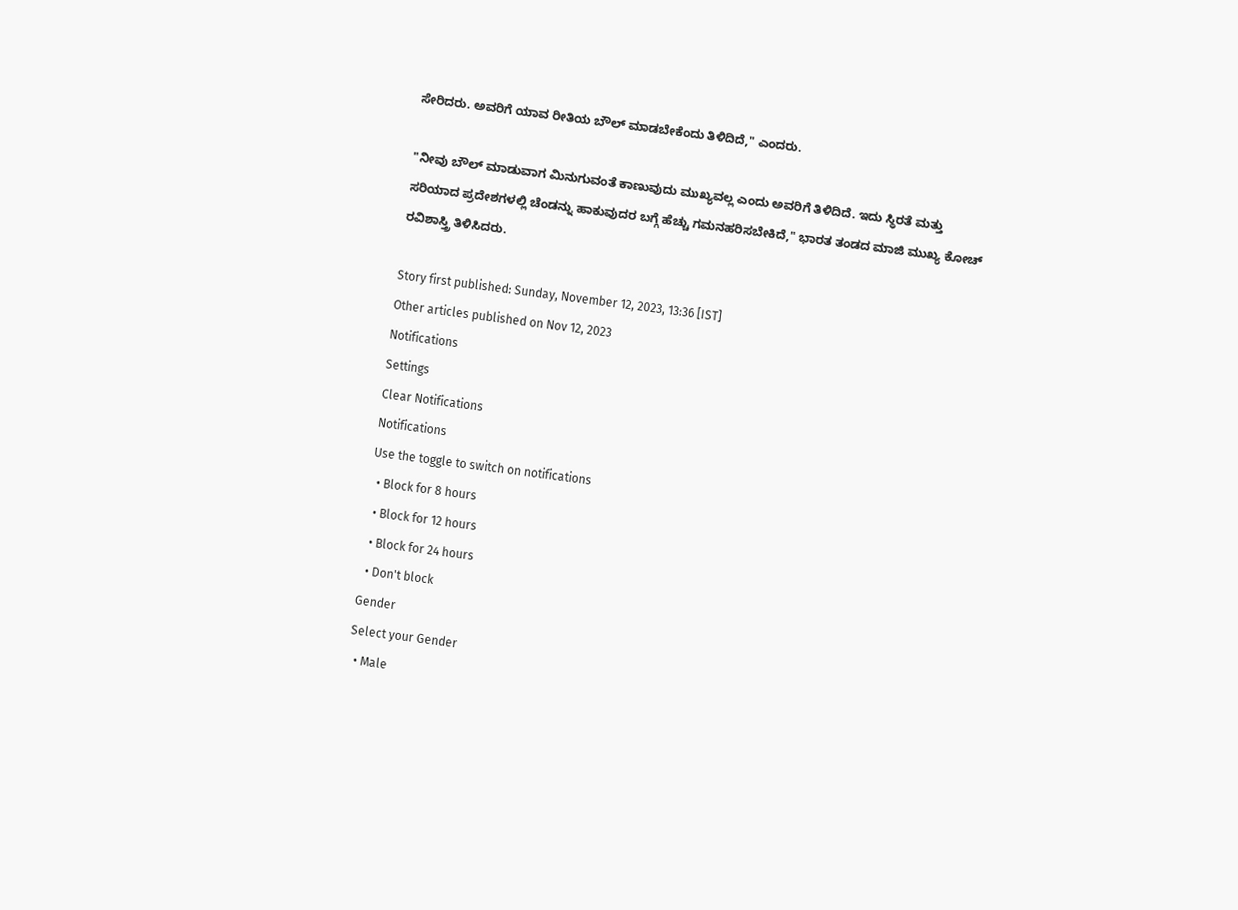ಸೇರಿದರು. ಅವರಿಗೆ ಯಾವ ರೀತಿಯ ಬೌಲ್ ಮಾಡಬೇಕೆಂದು ತಿಳಿದಿದೆ," ಎಂದರು.

"ನೀವು ಬೌಲ್ ಮಾಡುವಾಗ ಮಿನುಗುವಂತೆ ಕಾಣುವುದು ಮುಖ್ಯವಲ್ಲ ಎಂದು ಅವರಿಗೆ ತಿಳಿದಿದೆ. ಇದು ಸ್ಥಿರತೆ ಮತ್ತು ಸರಿಯಾದ ಪ್ರದೇಶಗಳಲ್ಲಿ ಚೆಂಡನ್ನು ಹಾಕುವುದರ ಬಗ್ಗೆ ಹೆಚ್ಚು ಗಮನಹರಿಸಬೇಕಿದೆ," ಭಾರತ ತಂಡದ ಮಾಜಿ ಮುಖ್ಯ ಕೋಚ್ ರವಿಶಾಸ್ತ್ರಿ ತಿಳಿಸಿದರು.

Story first published: Sunday, November 12, 2023, 13:36 [IST]
Other articles published on Nov 12, 2023
Notifications
Settings
Clear Notifications
Notifications
Use the toggle to switch on notifications
  • Block for 8 hours
  • Block for 12 hours
  • Block for 24 hours
  • Don't block
Gender
Select your Gender
  • Male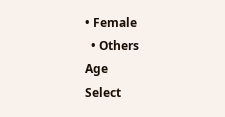• Female
  • Others
Age
Select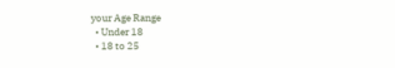your Age Range
  • Under 18
  • 18 to 25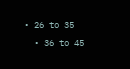• 26 to 35
  • 36 to 45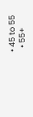• 45 to 55
  • 55+